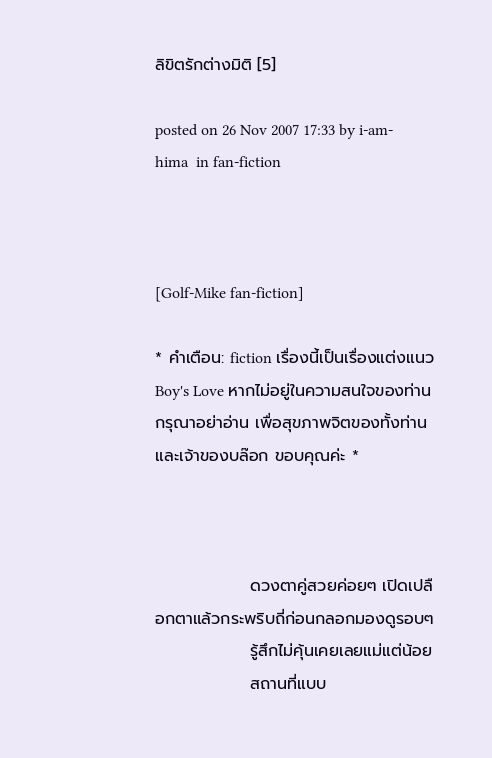ลิขิตรักต่างมิติ [5]

posted on 26 Nov 2007 17:33 by i-am-hima  in fan-fiction



[Golf-Mike fan-fiction]

* คำเตือน: fiction เรื่องนี้เป็นเรื่องแต่งแนว Boy's Love หากไม่อยู่ในความสนใจของท่าน กรุณาอย่าอ่าน เพื่อสุขภาพจิตของทั้งท่านและเจ้าของบล๊อก ขอบคุณค่ะ *



                ดวงตาคู่สวยค่อยๆ เปิดเปลือกตาแล้วกระพริบถี่ก่อนกลอกมองดูรอบๆ
                รู้สึกไม่คุ้นเคยเลยแม่แต่น้อย
                สถานที่แบบ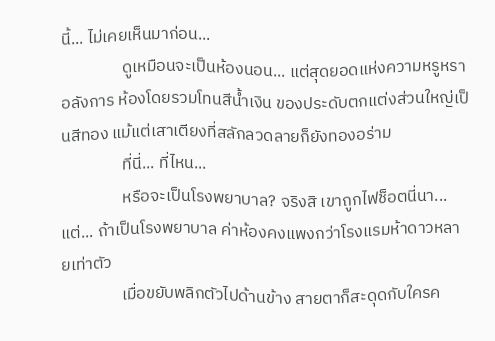นี้... ไม่เคยเห็นมาก่อน...
                ดูเหมือนจะเป็นห้องนอน... แต่สุดยอดแห่งความหรูหราอลังการ ห้องโดยรวมโทนสีน้ำเงิน ของประดับตกแต่งส่วนใหญ่เป็นสีทอง แม้แต่เสาเตียงที่สลักลวดลายก็ยังทองอร่าม
                ที่นี่... ที่ไหน...
                หรือจะเป็นโรงพยาบาล? จริงสิ เขาถูกไฟช็อตนี่นา... แต่... ถ้าเป็นโรงพยาบาล ค่าห้องคงแพงกว่าโรงแรมห้าดาวหลายเท่าตัว
                เมื่อขยับพลิกตัวไปด้านข้าง สายตาก็สะดุดกับใครค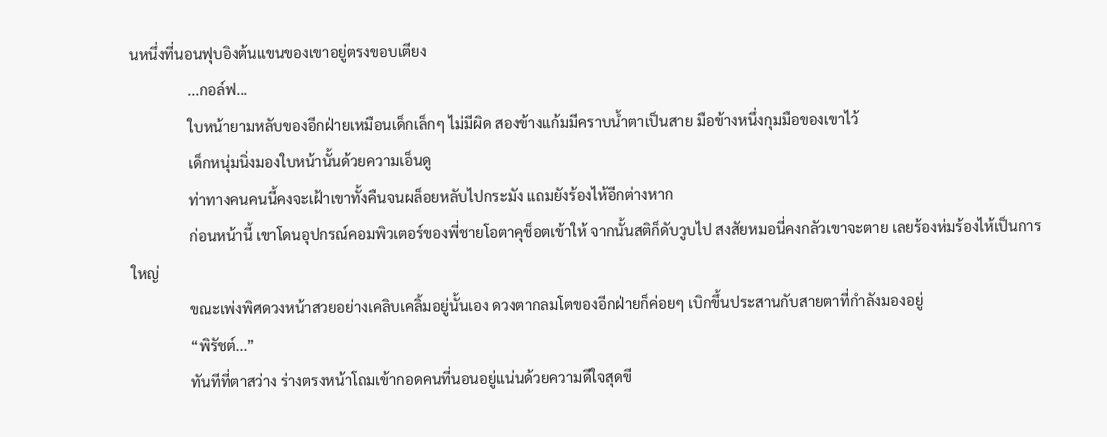นหนึ่งที่นอนฟุบอิงต้นแขนของเขาอยู่ตรงขอบเตียง
                ...กอล์ฟ...
                ใบหน้ายามหลับของอีกฝ่ายเหมือนเด็กเล็กๆ ไม่มีผิด สองข้างแก้มมีคราบน้ำตาเป็นสาย มือข้างหนึ่งกุมมือของเขาไว้
                เด็กหนุ่มนิ่งมองใบหน้านั้นด้วยความเอ็นดู
                ท่าทางคนคนนี้คงจะเฝ้าเขาทั้งคืนจนผล็อยหลับไปกระมัง แถมยังร้องไห้อีกต่างหาก
                ก่อนหน้านี้ เขาโดนอุปกรณ์คอมพิวเตอร์ของพี่ชายโอตาคุช็อตเข้าให้ จากนั้นสติก็ดับวูบไป สงสัยหมอนี่คงกลัวเขาจะตาย เลยร้องห่มร้องไห้เป็นการใหญ่
                ขณะเพ่งพิศดวงหน้าสวยอย่างเคลิบเคลิ้มอยู่นั้นเอง ดวงตากลมโตของอีกฝ่ายก็ค่อยๆ เบิกขึ้นประสานกับสายตาที่กำลังมองอยู่
                “พิรัชต์...”
                ทันทีที่ตาสว่าง ร่างตรงหน้าโถมเข้ากอดคนที่นอนอยู่แน่นด้วยความดีใจสุดขี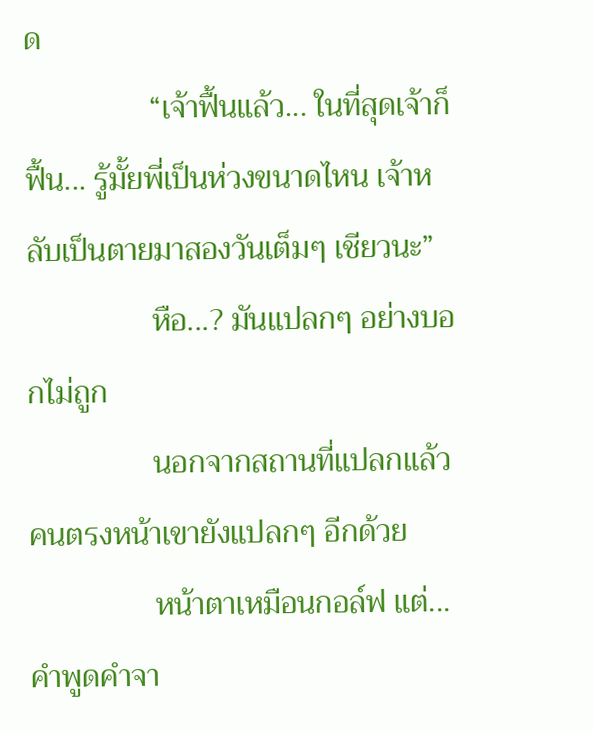ด
                “เจ้าฟื้นแล้ว... ในที่สุดเจ้าก็ฟื้น... รู้มั้ยพี่เป็นห่วงขนาดไหน เจ้าหลับเป็นตายมาสองวันเต็มๆ เชียวนะ”
                หือ...? มันแปลกๆ อย่างบอกไม่ถูก
                นอกจากสถานที่แปลกแล้ว คนตรงหน้าเขายังแปลกๆ อีกด้วย
                หน้าตาเหมือนกอล์ฟ แต่... คำพูดคำจา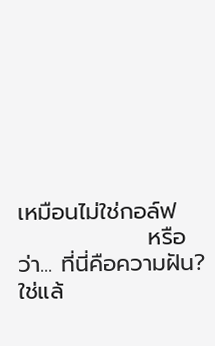เหมือนไม่ใช่กอล์ฟ
                หรือว่า... ที่นี่คือความฝัน? ใช่แล้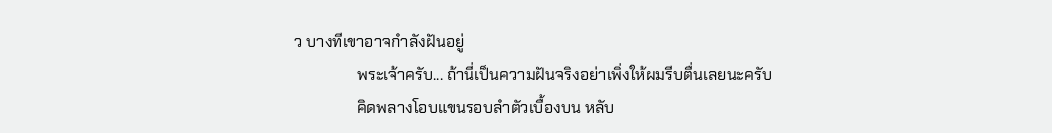ว บางทีเขาอาจกำลังฝันอยู่
                พระเจ้าครับ... ถ้านี่เป็นความฝันจริงอย่าเพิ่งให้ผมรีบตื่นเลยนะครับ
                คิดพลางโอบแขนรอบลำตัวเบื้องบน หลับ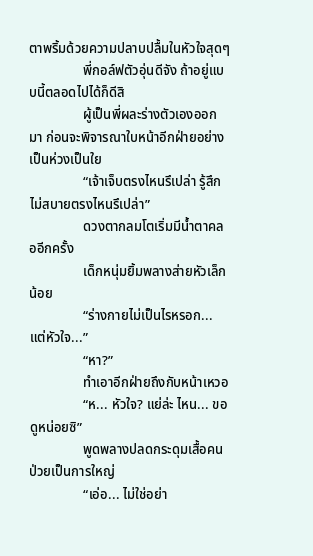ตาพริ้มด้วยความปลาบปลื้มในหัวใจสุดๆ
                พี่กอล์ฟตัวอุ่นดีจัง ถ้าอยู่แบบนี้ตลอดไปได้ก็ดีสิ
                ผู้เป็นพี่ผละร่างตัวเองออกมา ก่อนจะพิจารณาใบหน้าอีกฝ่ายอย่างเป็นห่วงเป็นใย
                “เจ้าเจ็บตรงไหนรึเปล่า รู้สึกไม่สบายตรงไหนรึเปล่า”
                ดวงตากลมโตเริ่มมีน้ำตาคลออีกครั้ง
                เด็กหนุ่มยิ้มพลางส่ายหัวเล็กน้อย
                “ร่างกายไม่เป็นไรหรอก... แต่หัวใจ...”
                “หา?”
                ทำเอาอีกฝ่ายถึงกับหน้าเหวอ
                “ห... หัวใจ? แย่ล่ะ ไหน... ขอดูหน่อยซิ”
                พูดพลางปลดกระดุมเสื้อคนป่วยเป็นการใหญ่
                “เอ่อ... ไม่ใช่อย่า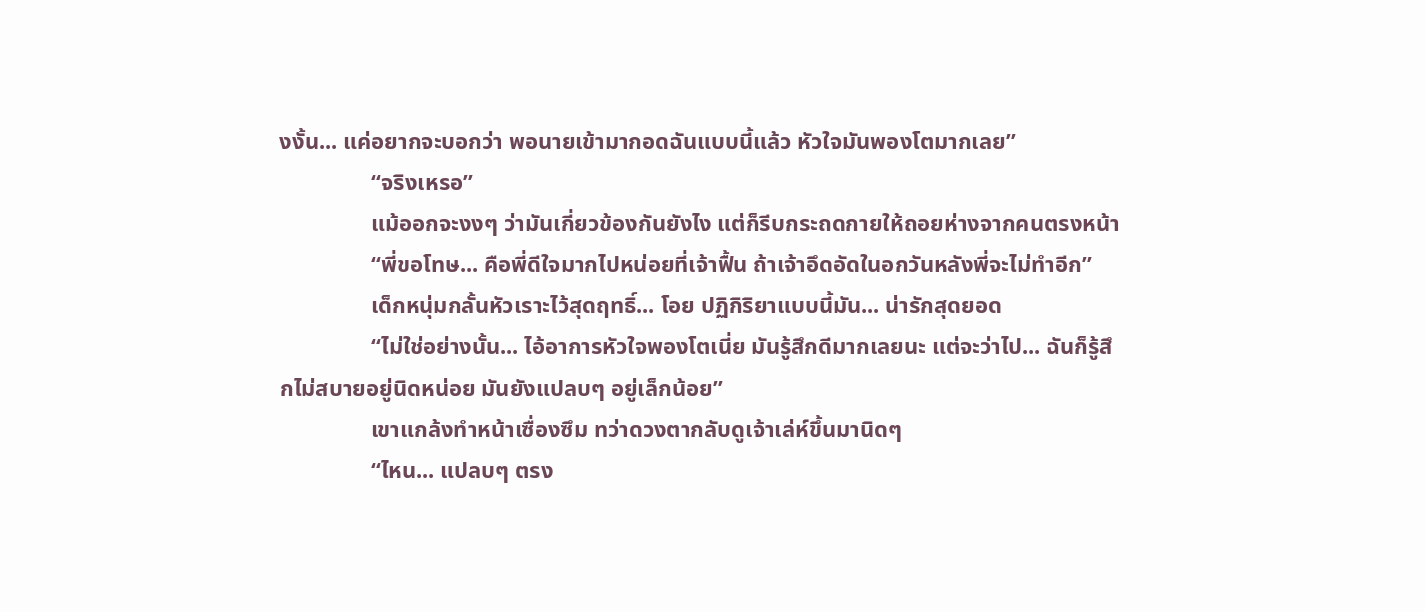งงั้น... แค่อยากจะบอกว่า พอนายเข้ามากอดฉันแบบนี้แล้ว หัวใจมันพองโตมากเลย”
                “จริงเหรอ”
                แม้ออกจะงงๆ ว่ามันเกี่ยวข้องกันยังไง แต่ก็รีบกระถดกายให้ถอยห่างจากคนตรงหน้า
                “พี่ขอโทษ... คือพี่ดีใจมากไปหน่อยที่เจ้าฟื้น ถ้าเจ้าอึดอัดในอกวันหลังพี่จะไม่ทำอีก”
                เด็กหนุ่มกลั้นหัวเราะไว้สุดฤทธิ์... โอย ปฏิกิริยาแบบนี้มัน... น่ารักสุดยอด
                “ไม่ใช่อย่างนั้น... ไอ้อาการหัวใจพองโตเนี่ย มันรู้สึกดีมากเลยนะ แต่จะว่าไป... ฉันก็รู้สึกไม่สบายอยู่นิดหน่อย มันยังแปลบๆ อยู่เล็กน้อย”
                เขาแกล้งทำหน้าเซื่องซึม ทว่าดวงตากลับดูเจ้าเล่ห์ขึ้นมานิดๆ
                “ไหน... แปลบๆ ตรง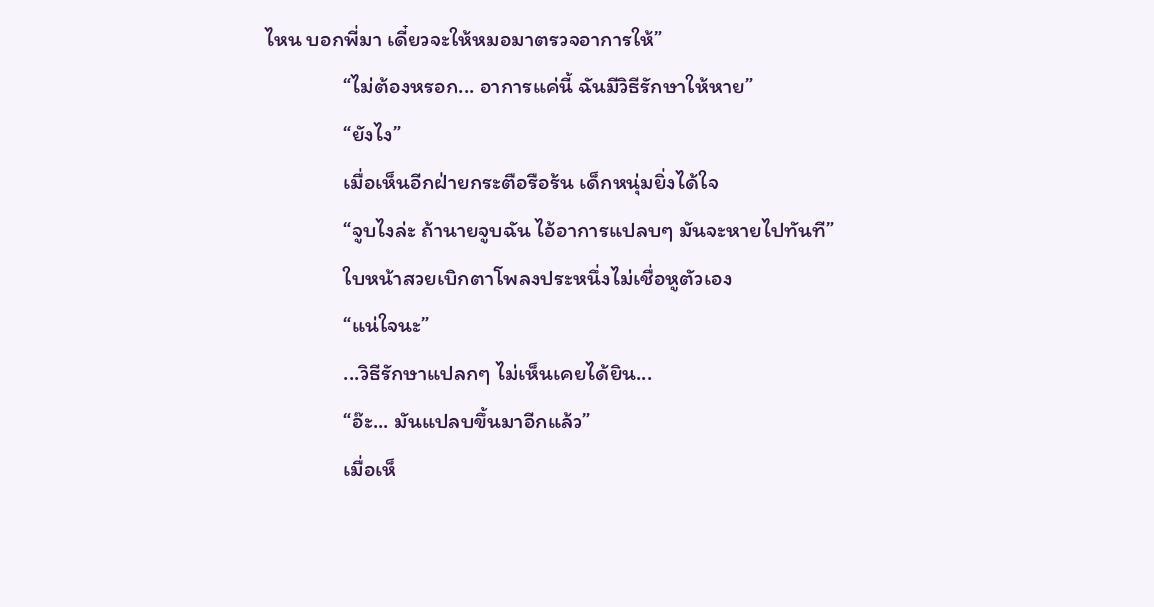ไหน บอกพี่มา เดี๋ยวจะให้หมอมาตรวจอาการให้”
                “ไม่ต้องหรอก... อาการแค่นี้ ฉันมีวิธีรักษาให้หาย”
                “ยังไง”
                เมื่อเห็นอีกฝ่ายกระตือรือร้น เด็กหนุ่มยิ่งได้ใจ
                “จูบไงล่ะ ถ้านายจูบฉัน ไอ้อาการแปลบๆ มันจะหายไปทันที”
                ใบหน้าสวยเบิกตาโพลงประหนึ่งไม่เชื่อหูตัวเอง
                “แน่ใจนะ”
                ...วิธีรักษาแปลกๆ ไม่เห็นเคยได้ยิน...
                “อ๊ะ... มันแปลบขึ้นมาอีกแล้ว”
                เมื่อเห็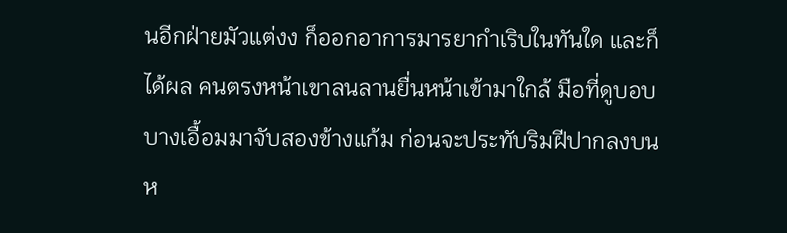นอีกฝ่ายมัวแต่งง ก็ออกอาการมารยากำเริบในทันใด และก็ได้ผล คนตรงหน้าเขาลนลานยื่นหน้าเข้ามาใกล้ มือที่ดูบอบบางเอื้อมมาจับสองข้างแก้ม ก่อนจะประทับริมฝีปากลงบนห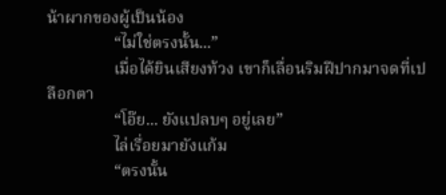น้าผากของผู้เป็นน้อง
                “ไม่ใช่ตรงนั้น...”
                เมื่อได้ยินเสียงท้วง เขาก็เลื่อนริมฝีปากมาจดที่เปลือกตา
                “โอ๊ย... ยังแปลบๆ อยู่เลย”
                ไล่เรื่อยมายังแก้ม
                “ตรงนั้น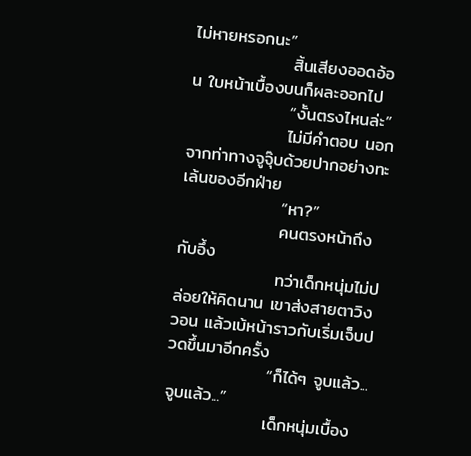ไม่หายหรอกนะ”
                สิ้นเสียงออดอ้อน ใบหน้าเบื้องบนก็ผละออกไป
                “งั้นตรงไหนล่ะ”
                ไม่มีคำตอบ นอกจากท่าทางจูจุ๊บด้วยปากอย่างทะเล้นของอีกฝ่าย
                “หา?”
                คนตรงหน้าถึงกับอึ้ง
                ทว่าเด็กหนุ่มไม่ปล่อยให้คิดนาน เขาส่งสายตาวิงวอน แล้วเบ้หน้าราวกับเริ่มเจ็บปวดขึ้นมาอีกครั้ง
                “ก็ได้ๆ จูบแล้ว... จูบแล้ว...”
                เด็กหนุ่มเบื้อง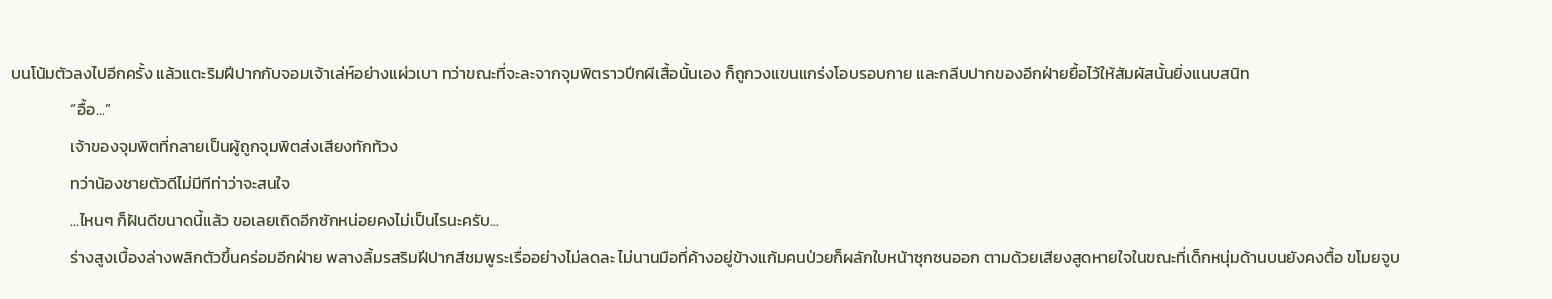บนโน้มตัวลงไปอีกครั้ง แล้วแตะริมฝีปากกับจอมเจ้าเล่ห์อย่างแผ่วเบา ทว่าขณะที่จะละจากจุมพิตราวปีกผีเสื้อนั้นเอง ก็ถูกวงแขนแกร่งโอบรอบกาย และกลีบปากของอีกฝ่ายยื้อไว้ให้สัมผัสนั้นยิ่งแนบสนิท
                “อื้อ...”
                เจ้าของจุมพิตที่กลายเป็นผู้ถูกจุมพิตส่งเสียงทักท้วง
                ทว่าน้องชายตัวดีไม่มีทีท่าว่าจะสนใจ
                ...ไหนๆ ก็ฝันดีขนาดนี้แล้ว ขอเลยเถิดอีกซักหน่อยคงไม่เป็นไรนะครับ...
                ร่างสูงเบื้องล่างพลิกตัวขึ้นคร่อมอีกฝ่าย พลางลิ้มรสริมฝีปากสีชมพูระเรื่ออย่างไม่ลดละ ไม่นานมือที่ค้างอยู่ข้างแก้มคนป่วยก็ผลักใบหน้าซุกซนออก ตามด้วยเสียงสูดหายใจในขณะที่เด็กหนุ่มด้านบนยังคงตื้อ ขโมยจูบ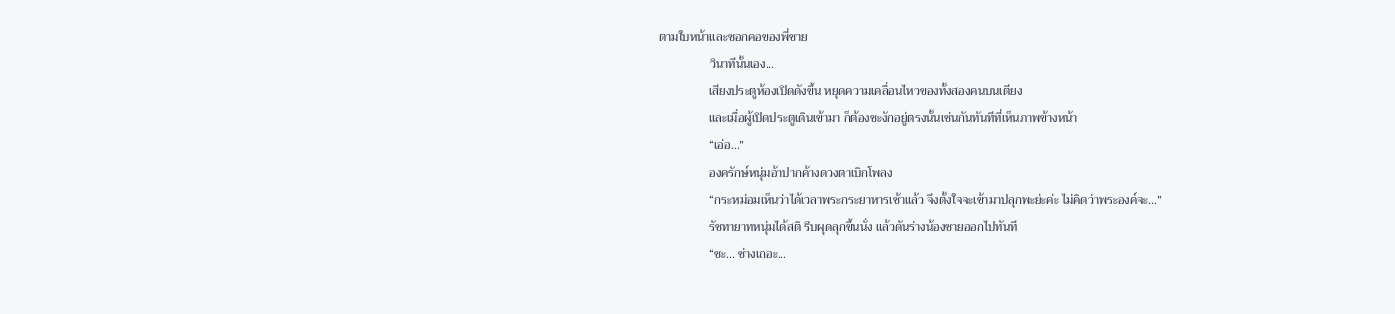ตามใบหน้าและซอกคอของพี่ชาย
                วินาทีนั้นเอง...
                เสียงประตูห้องเปิดดังขึ้น หยุดความเคลื่อนไหวของทั้งสองคนบนเตียง
                และเมื่อผู้เปิดประตูเดินเข้ามา ก็ต้องชะงักอยู่ตรงนั้นเช่นกันทันทีที่เห็นภาพข้างหน้า
                “เอ่อ...”
                องครักษ์หนุ่มอ้าปากค้างดวงตาเบิกโพลง
                “กระหม่อมเห็นว่าได้เวลาพระกระยาหารเช้าแล้ว จึงตั้งใจจะเข้ามาปลุกพะย่ะค่ะ ไม่คิดว่าพระองค์จะ...”
                รัชทายาทหนุ่มได้สติ รีบผุดลุกขึ้นนั่ง แล้วดันร่างน้องชายออกไปทันที
                “ชะ... ช่างเถอะ...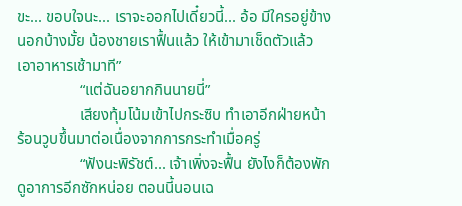ขะ... ขอบใจนะ... เราจะออกไปเดี๋ยวนี้... อ้อ มีใครอยู่ข้างนอกบ้างมั้ย น้องชายเราฟื้นแล้ว ให้เข้ามาเช็ดตัวแล้วเอาอาหารเช้ามาที”
                “แต่ฉันอยากกินนายนี่”
                เสียงทุ้มโน้มเข้าไปกระซิบ ทำเอาอีกฝ่ายหน้าร้อนวูบขึ้นมาต่อเนื่องจากการกระทำเมื่อครู่
                “ฟังนะพิรัชต์... เจ้าเพิ่งจะฟื้น ยังไงก็ต้องพักดูอาการอีกซักหน่อย ตอนนี้นอนเฉ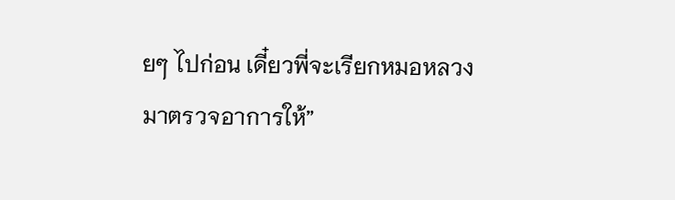ยๆ ไปก่อน เดี๋ยวพี่จะเรียกหมอหลวงมาตรวจอาการให้”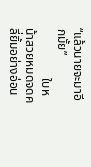“แล้วนายจะมาอีกมั้ย”
                ใบหน้าสวยหมดจดคลี่ยิ้มอย่างอ่อน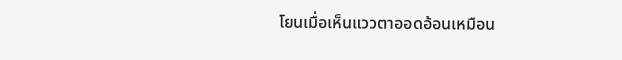โยนเมื่อเห็นแววตาออดอ้อนเหมือน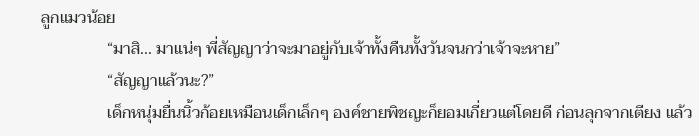ลูกแมวน้อย
                “มาสิ... มาแน่ๆ พี่สัญญาว่าจะมาอยู่กับเจ้าทั้งคืนทั้งวันจนกว่าเจ้าจะหาย”
                “สัญญาแล้วนะ?”
                เด็กหนุ่มยื่นนิ้วก้อยเหมือนเด็กเล็กๆ องค์ชายพิชญะก็ยอมเกี่ยวแต่โดยดี ก่อนลุกจากเตียง แล้ว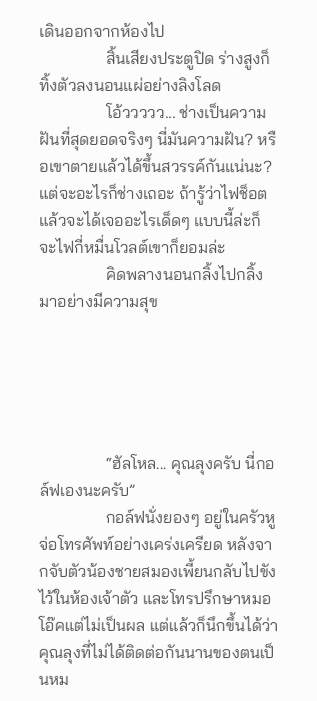เดินออกจากห้องไป
                สิ้นเสียงประตูปิด ร่างสูงก็ทิ้งตัวลงนอนแผ่อย่างลิงโลด
                โอ้ววววว... ช่างเป็นความฝันที่สุดยอดจริงๆ นี่มันความฝัน? หรือเขาตายแล้วได้ขึ้นสวรรค์กันแน่นะ? แต่จะอะไรก็ช่างเถอะ ถ้ารู้ว่าไฟช็อตแล้วจะได้เจออะไรเด็ดๆ แบบนี้ล่ะก็ จะไฟกี่หมื่นโวลต์เขาก็ยอมล่ะ
                คิดพลางนอนกลิ้งไปกลิ้งมาอย่างมีความสุข





                “ฮัลโหล... คุณลุงครับ นี่กอล์ฟเองนะครับ”
                กอล์ฟนั่งยองๆ อยู่ในครัวหูจ่อโทรศัพท์อย่างเคร่งเครียด หลังจากจับตัวน้องชายสมองเพี้ยนกลับไปขังไว้ในห้องเจ้าตัว และโทรปรึกษาหมอโอ๊คแต่ไม่เป็นผล แต่แล้วก็นึกขึ้นได้ว่าคุณลุงที่ไม่ได้ติดต่อกันนานของตนเป็นหม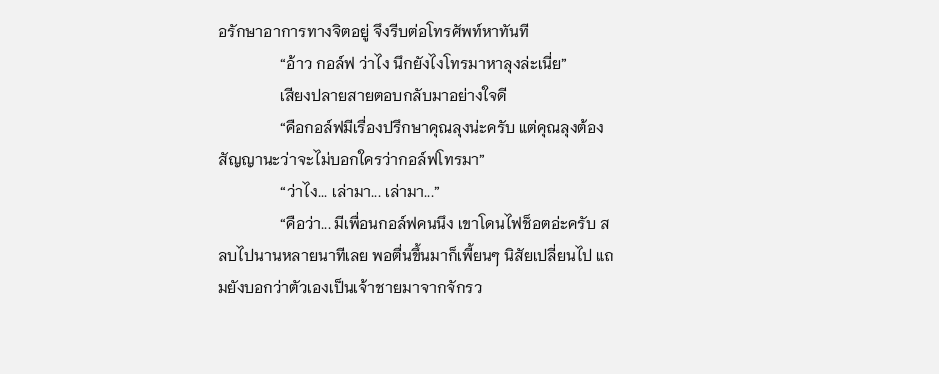อรักษาอาการทางจิตอยู่ จึงรีบต่อโทรศัพท์หาทันที
                “อ้าว กอล์ฟ ว่าไง นึกยังไงโทรมาหาลุงล่ะเนี่ย”
                เสียงปลายสายตอบกลับมาอย่างใจดี
                “คือกอล์ฟมีเรื่องปรึกษาคุณลุงน่ะครับ แต่คุณลุงต้องสัญญานะว่าจะไม่บอกใครว่ากอล์ฟโทรมา”
                “ว่าไง... เล่ามา... เล่ามา...”
                “คือว่า... มีเพื่อนกอล์ฟคนนึง เขาโดนไฟช็อตอ่ะครับ สลบไปนานหลายนาทีเลย พอตื่นขึ้นมาก็เพี้ยนๆ นิสัยเปลี่ยนไป แถมยังบอกว่าตัวเองเป็นเจ้าชายมาจากจักรว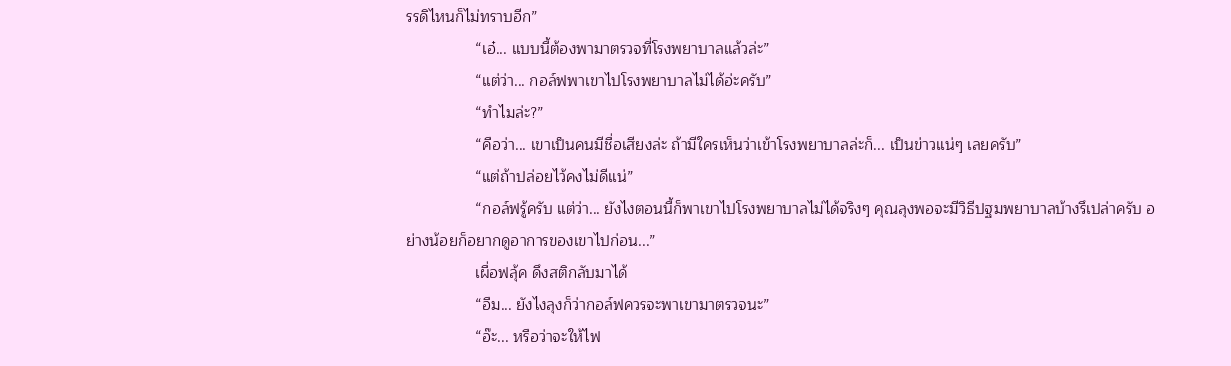รรดิไหนก็ไม่ทราบอีก”
                “เอ๋... แบบนี้ต้องพามาตรวจที่โรงพยาบาลแล้วล่ะ”
                “แต่ว่า... กอล์ฟพาเขาไปโรงพยาบาลไม่ได้อ่ะครับ”
                “ทำไมล่ะ?”
                “คือว่า... เขาเป็นคนมีชื่อเสียงล่ะ ถ้ามีใครเห็นว่าเข้าโรงพยาบาลล่ะก็... เป็นข่าวแน่ๆ เลยครับ”
                “แต่ถ้าปล่อยไว้คงไม่ดีแน่”
                “กอล์ฟรู้ครับ แต่ว่า... ยังไงตอนนี้ก็พาเขาไปโรงพยาบาลไม่ได้จริงๆ คุณลุงพอจะมีวิธีปฐมพยาบาลบ้างรึเปล่าครับ อย่างน้อยก็อยากดูอาการของเขาไปก่อน...”
                เผื่อฟลุ้ค ดึงสติกลับมาได้
                “อืม... ยังไงลุงก็ว่ากอล์ฟควรจะพาเขามาตรวจนะ”
                “อ๊ะ... หรือว่าจะให้ไฟ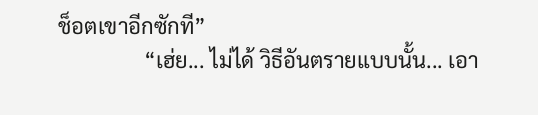ช็อตเขาอีกซักที”
                “เฮ่ย... ไม่ได้ วิธีอันตรายแบบนั้น... เอา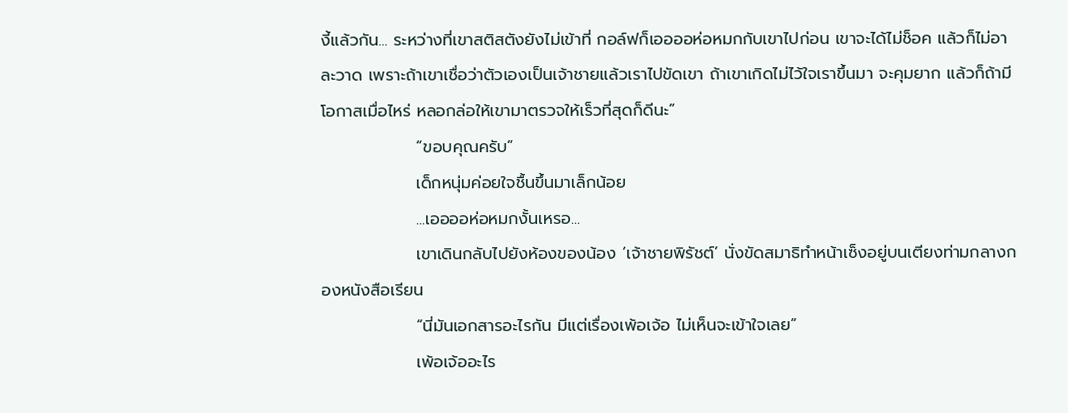งี้แล้วกัน... ระหว่างที่เขาสติสตังยังไม่เข้าที่ กอล์ฟก็เออออห่อหมกกับเขาไปก่อน เขาจะได้ไม่ช็อค แล้วก็ไม่อาละวาด เพราะถ้าเขาเชื่อว่าตัวเองเป็นเจ้าชายแล้วเราไปขัดเขา ถ้าเขาเกิดไม่ไว้ใจเราขึ้นมา จะคุมยาก แล้วก็ถ้ามีโอกาสเมื่อไหร่ หลอกล่อให้เขามาตรวจให้เร็วที่สุดก็ดีนะ”
                “ขอบคุณครับ”
                เด็กหนุ่มค่อยใจชื้นขึ้นมาเล็กน้อย
                ...เออออห่อหมกงั้นเหรอ...
                เขาเดินกลับไปยังห้องของน้อง ‘เจ้าชายพิรัชต์’ นั่งขัดสมาธิทำหน้าเซ็งอยู่บนเตียงท่ามกลางกองหนังสือเรียน
                “นี่มันเอกสารอะไรกัน มีแต่เรื่องเพ้อเจ้อ ไม่เห็นจะเข้าใจเลย”
                เพ้อเจ้ออะไร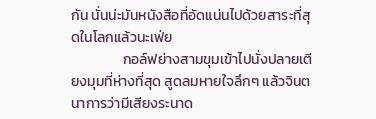กัน นั่นน่ะมันหนังสือที่อัดแน่นไปด้วยสาระที่สุดในโลกแล้วนะเฟ่ย
                กอล์ฟย่างสามขุมเข้าไปนั่งปลายเตียงมุมที่ห่างที่สุด สูดลมหายใจลึกๆ แล้วจินตนาการว่ามีเสียงระนาด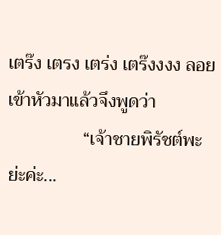เตร๊ง เตรง เตร่ง เตร๊งงงง ลอยเข้าหัวมาแล้วจึงพูดว่า
                “เจ้าชายพิรัชต์พะย่ะค่ะ...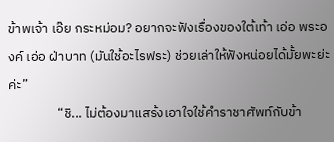ข้าพเจ้า เอ๊ย กระหม่อม? อยากจะฟังเรื่องของใต้เท้า เอ่อ พระองค์ เอ่อ ฝ่าบาท (มันใช้อะไรฟระ) ช่วยเล่าให้ฟังหน่อยได้มั้ยพะย่ะค่ะ”
                “ชิ... ไม่ต้องมาแสร้งเอาใจใช้คำราชาศัพท์กับข้า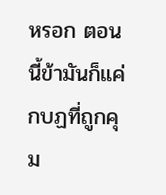หรอก ตอนนี้ข้ามันก็แค่กบฏที่ถูกคุม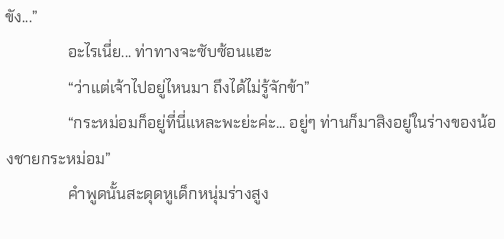ขัง...”
                อะไรเนี่ย... ท่าทางจะซับซ้อนแฮะ
                “ว่าแต่เจ้าไปอยู่ไหนมา ถึงได้ไม่รู้จักข้า”
                “กระหม่อมก็อยู่ที่นี่แหละพะย่ะค่ะ... อยู่ๆ ท่านก็มาสิงอยู่ในร่างของน้องชายกระหม่อม”
                คำพูดนั้นสะดุดหูเด็กหนุ่มร่างสูง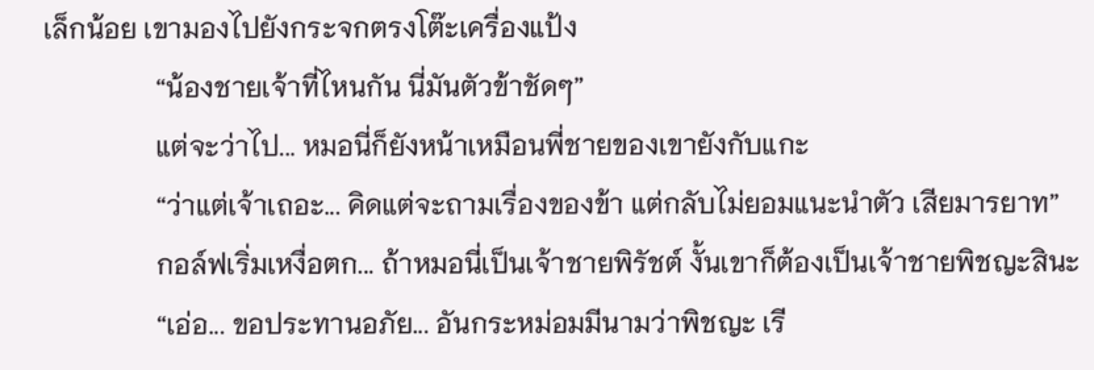เล็กน้อย เขามองไปยังกระจกตรงโต๊ะเครื่องแป้ง
                “น้องชายเจ้าที่ไหนกัน นี่มันตัวข้าชัดๆ”
                แต่จะว่าไป... หมอนี่ก็ยังหน้าเหมือนพี่ชายของเขายังกับแกะ
                “ว่าแต่เจ้าเถอะ... คิดแต่จะถามเรื่องของข้า แต่กลับไม่ยอมแนะนำตัว เสียมารยาท”
                กอล์ฟเริ่มเหงื่อตก... ถ้าหมอนี่เป็นเจ้าชายพิรัชต์ งั้นเขาก็ต้องเป็นเจ้าชายพิชญะสินะ
                “เอ่อ... ขอประทานอภัย... อันกระหม่อมมีนามว่าพิชญะ เรี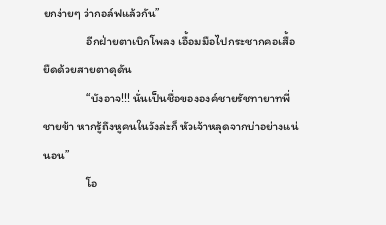ยกง่ายๆ ว่ากอล์ฟแล้วกัน”
                อีกฝ่ายตาเบิกโพลง เอื้อมมือไปกระชากคอเสื้อยืดด้วยสายตาดุดัน
                “บังอาจ!!! นั่นเป็นชื่อขององค์ชายรัชทายาทพี่ชายข้า หากรู้ถึงหูคนในวังล่ะก็ หัวเจ้าหลุดจากบ่าอย่างแน่นอน”
                โอ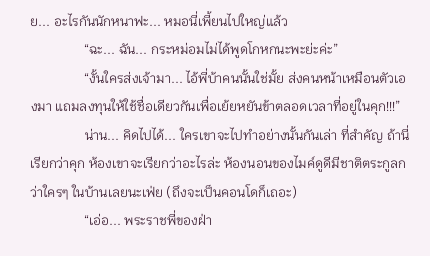ย... อะไรกันนักหนาฟะ... หมอนี่เพี้ยนไปใหญ่แล้ว
                “ฉะ... ฉัน... กระหม่อมไม่ได้พูดโกหกนะพะย่ะค่ะ”
                “งั้นใครส่งเจ้ามา... ไอ้พี่บ้าคนนั้นใช่มั้ย ส่งคนหน้าเหมือนตัวเองมา แถมลงทุนให้ใช้ชื่อเดียวกันเพื่อเย้ยหยันข้าตลอดเวลาที่อยู่ในคุก!!!”
                น่าน... คิดไปได้... ใครเขาจะไปทำอย่างนั้นกันเล่า ที่สำคัญ ถ้านี่เรียกว่าคุก ห้องเขาจะเรียกว่าอะไรล่ะ ห้องนอนของไมค์ดูดีมีชาติตระกูลกว่าใครๆ ในบ้านเลยนะเฟ่ย (ถึงจะเป็นคอนโดก็เถอะ)
                “เอ่อ... พระราชพี่ของฝ่า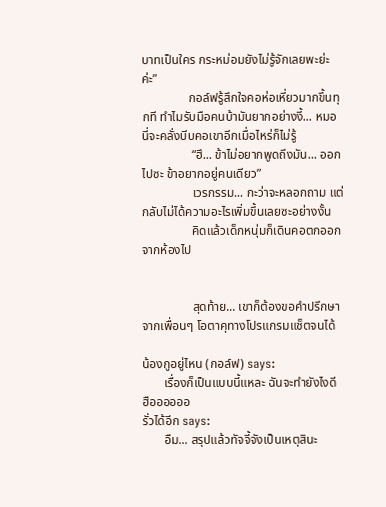บาทเป็นใคร กระหม่อมยังไม่รู้จักเลยพะย่ะค่ะ”
               กอล์ฟรู้สึกใจคอห่อเหี่ยวมากขึ้นทุกที ทำไมรับมือคนบ้ามันยากอย่างงี้... หมอนี่จะคลั่งบีบคอเขาอีกเมื่อไหร่ก็ไม่รู้
                “ฮึ... ข้าไม่อยากพูดถึงมัน... ออกไปซะ ข้าอยากอยู่คนเดียว”
                เวรกรรม... กะว่าจะหลอกถาม แต่กลับไม่ได้ความอะไรเพิ่มขึ้นเลยซะอย่างงั้น
                คิดแล้วเด็กหนุ่มก็เดินคอตกออกจากห้องไป


                สุดท้าย... เขาก็ต้องขอคำปรึกษาจากเพื่อนๆ โอตาคุทางโปรแกรมแช็ตจนได้

น้องกูอยู่ไหน (กอล์ฟ) says:
       เรื่องก็เป็นแบบนี้แหละ ฉันจะทำยังไงดี ฮืออออออ
รั่วได้อีก says:
       อืม... สรุปแล้วทัจจี้จังเป็นเหตุสินะ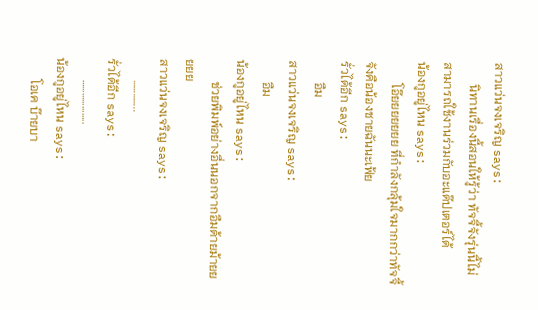สาวแว่นจงเจริญ says:
       นิทานเรื่องนี้สอนให้รู้ว่า ทัจจี้จังรุ่นนี้ไม่สามารถใช้งานร่วมกับอะแด๊ปเตอร์ได้
น้องกูอยู่ไหน says:
       โอ๊ยยยยยยย ที่กำลังกลุ้มใจมากกว่าทัจจี้จังคือน้องชายฉันนะเฟ้ย
รั่วได้อีก says:
       อืม
สาวแว่นจงเจริญ says:
       อืม
น้องกูอยู่ไหน says:
       ช่วยพิมพ์อย่างอื่นนอกจากอืมด้ายม้ายยยยย
สาวแว่นจงเจริญ says:
       …………..
รั่วได้อีก says:
       ………………..
น้องกูอยู่ไหน says:
       โอเค บ๊ายบา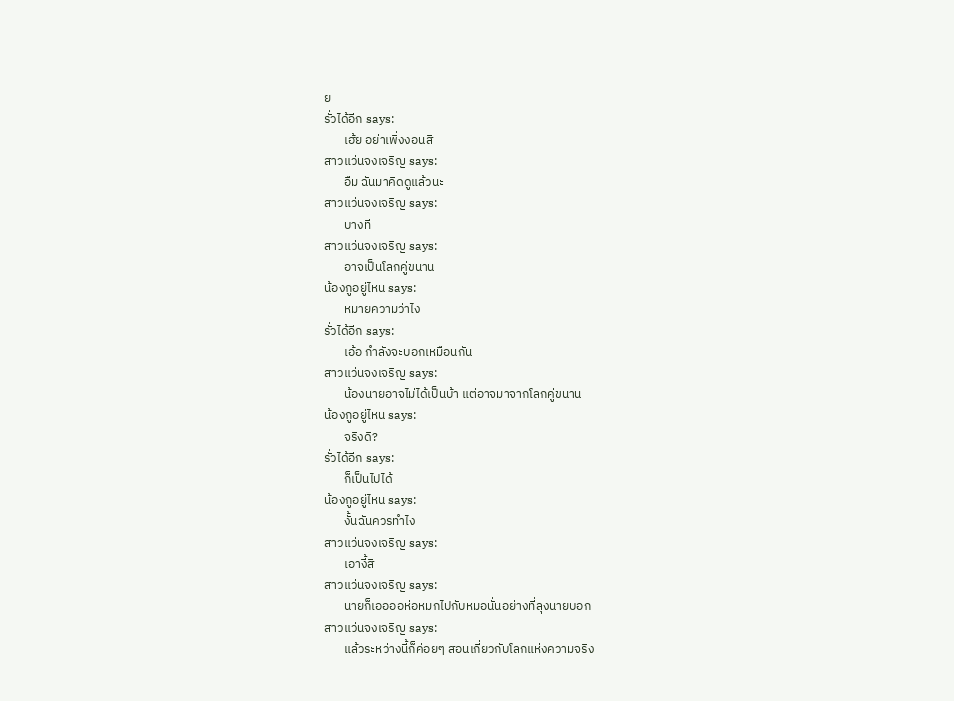ย
รั่วได้อีก says:
       เฮ้ย อย่าเพิ่งงอนสิ
สาวแว่นจงเจริญ says:
       อืม ฉันมาคิดดูแล้วนะ
สาวแว่นจงเจริญ says:
       บางที
สาวแว่นจงเจริญ says:
       อาจเป็นโลกคู่ขนาน
น้องกูอยู่ไหน says:
       หมายความว่าไง
รั่วได้อีก says:
       เอ้อ กำลังจะบอกเหมือนกัน
สาวแว่นจงเจริญ says:
       น้องนายอาจไม่ได้เป็นบ้า แต่อาจมาจากโลกคู่ขนาน
น้องกูอยู่ไหน says:
       จริงดิ?
รั่วได้อีก says:
       ก็เป็นไปได้
น้องกูอยู่ไหน says:
       งั้นฉันควรทำไง
สาวแว่นจงเจริญ says:
       เอางี้สิ
สาวแว่นจงเจริญ says:
       นายก็เออออห่อหมกไปกับหมอนั่นอย่างที่ลุงนายบอก
สาวแว่นจงเจริญ says:
       แล้วระหว่างนี้ก็ค่อยๆ สอนเกี่ยวกับโลกแห่งความจริง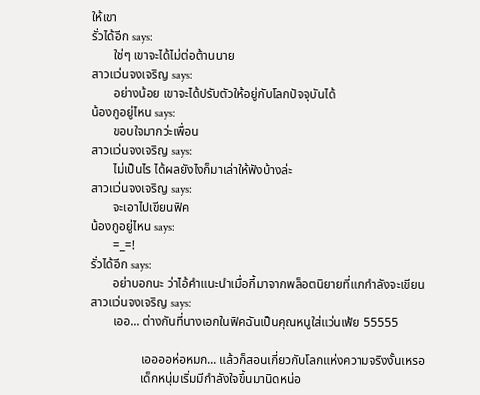ให้เขา
รั่วได้อีก says:
       ใช่ๆ เขาจะได้ไม่ต่อต้านนาย
สาวแว่นจงเจริญ says:
       อย่างน้อย เขาจะได้ปรับตัวให้อยู่กับโลกปัจจุบันได้
น้องกูอยู่ไหน says:
       ขอบใจมากว่ะเพื่อน
สาวแว่นจงเจริญ says:
       ไม่เป็นไร ได้ผลยังไงก็มาเล่าให้ฟังบ้างล่ะ
สาวแว่นจงเจริญ says:
       จะเอาไปเขียนฟิค
น้องกูอยู่ไหน says:
       =_=!
รั่วได้อีก says:
       อย่าบอกนะ ว่าไอ้คำแนะนำเมื่อกี้มาจากพล็อตนิยายที่แกกำลังจะเขียน
สาวแว่นจงเจริญ says:
       เออ... ต่างกันที่นางเอกในฟิคฉันเป็นคุณหนูใส่แว่นเฟ้ย 55555

                เออออห่อหมก... แล้วก็สอนเกี่ยวกับโลกแห่งความจริงงั้นเหรอ
                เด็กหนุ่มเริ่มมีกำลังใจขึ้นมานิดหน่อ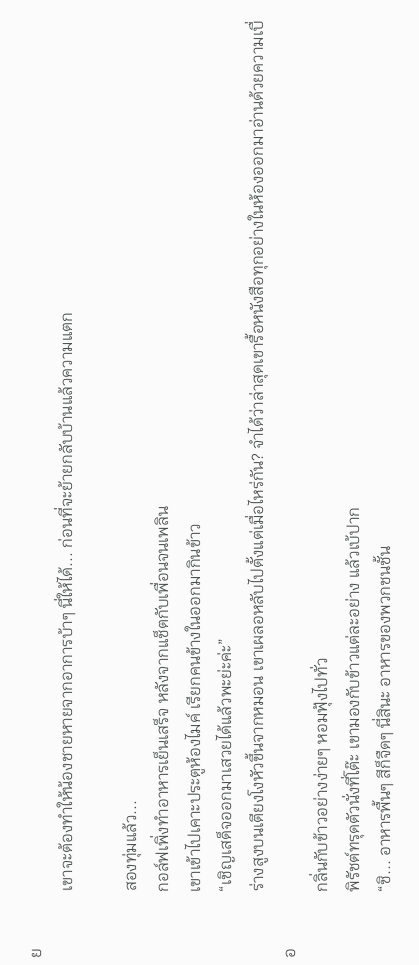ย
                เขาจะต้องทำให้น้องชายหายจากอาการบ้าๆ นี่ให้ได้... ก่อนที่จะย้ายกลับบ้านแล้วความแตก

                สองทุ่มแล้ว...
                กอล์ฟเพิ่งทำอาหารเย็นเสร็จ หลังจากแช็ตกับเพื่อนจนเพลิน
                เขาเข้าไปเคาะประตูห้องไมค์ เรียกคนข้างในออกมากินข้าว
                “เชิญเสด็จออกมาเสวยได้แล้วพะย่ะค่ะ”
                ร่างสูงบนเตียงโงหัวขึ้นจากหมอน เขาเผลอหลับไปตั้งแต่เมื่อไหร่กัน? จำได้ว่าล่าสุดเขารื้อหนังสือทุกอย่างในห้องออกมาอ่านด้วยความเบื่อ
                กลิ่นกับข้าวอย่างง่ายๆ หอมฟุ้งไปทั่ว
                พิรัชต์ทรุดตัวนั่งที่โต๊ะ เขามองกับข้าวแต่ละอย่าง แล้วเบ้ปาก
                “ชิ... อาหารพื้นๆ สีก็จืดๆ นี่สินะ อาหารของพวกชนชั้น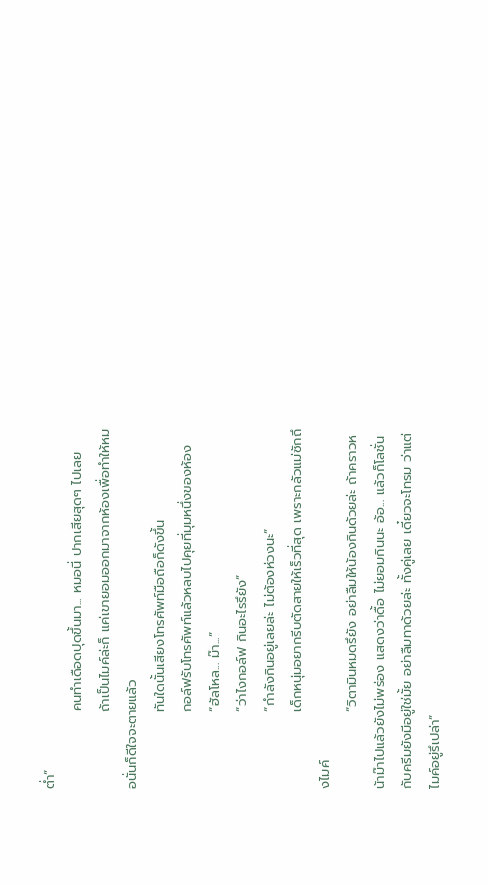ต่ำ”
                คนทำเดือดปุดขึ้นมา... หมอนี่ ปากเสียสุดๆ ไปเลย
                ถ้าเป็นไมค์ล่ะก็ แค่เขายอมออกมาจากห้องเพื่อทำให้หมอนั่นก็ดีใจจะตายแล้ว
                ทันใดนั้นเสียงโทรศัพท์มือถือก็ดังขึ้น
                กอล์ฟรับโทรศัพท์แล้วหลบไปคุยที่มุมหนึ่งของห้อง
                “ฮัลโหล... ม๊า...”
                “ว่าไงกอล์ฟ กินอะไรรึยัง”
                “กำลังกินอยู่เลยล่ะ ไม่ต้องห่วงนะ”
                เด็กหนุ่มอยากรีบตัดสายให้เร็วที่สุด เพราะกลัวแม่ซักถึงไมค์
                “วิตามินหมดรึยัง อย่าลืมให้น้องกินด้วยล่ะ ถ้าคราวหน้าม๊าไปแล้วยังไม่พร่อง แสดงว่าดื้อ ไม่ยอมกินนะ อ้อ... แล้วก็โลชั่นกับครีมยังมีอยู่ใช่มั้ย อย่าลืมทาด้วยล่ะ ทั้งคู่เลย เดี๋ยวจะโทรม ว่าแต่ไมค์อยู่รึเปล่า”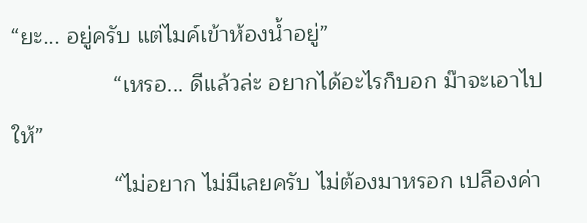“ยะ... อยู่ครับ แต่ไมค์เข้าห้องน้ำอยู่”
                “เหรอ... ดีแล้วล่ะ อยากได้อะไรก็บอก ม๊าจะเอาไปให้”
                “ไม่อยาก ไม่มีเลยครับ ไม่ต้องมาหรอก เปลืองค่า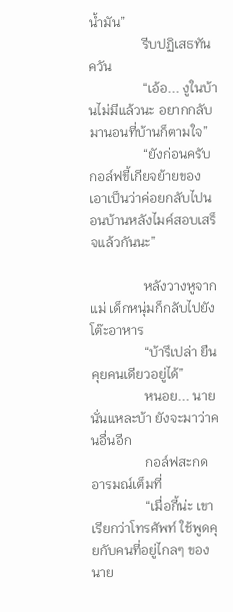น้ำมัน”
                รีบปฏิเสธทันควัน
                “เอ้อ... งูในบ้านไม่มีแล้วนะ อยากกลับมานอนที่บ้านก็ตามใจ”
                “ยังก่อนครับ กอล์ฟขี้เกียจย้ายของ เอาเป็นว่าค่อยกลับไปนอนบ้านหลังไมค์สอบเสร็จแล้วกันนะ”

                หลังวางหูจากแม่ เด็กหนุ่มก็กลับไปยังโต๊ะอาหาร
                “บ้ารึเปล่า ยืนคุยคนเดียวอยู่ได้”
                หนอย... นายนั่นแหละบ้า ยังจะมาว่าคนอื่นอีก
                กอล์ฟสะกดอารมณ์เต็มที่
                “เมื่อกี้น่ะ เขาเรียกว่าโทรศัพท์ ใช้พูดคุยกับคนที่อยู่ไกลๆ ของนาย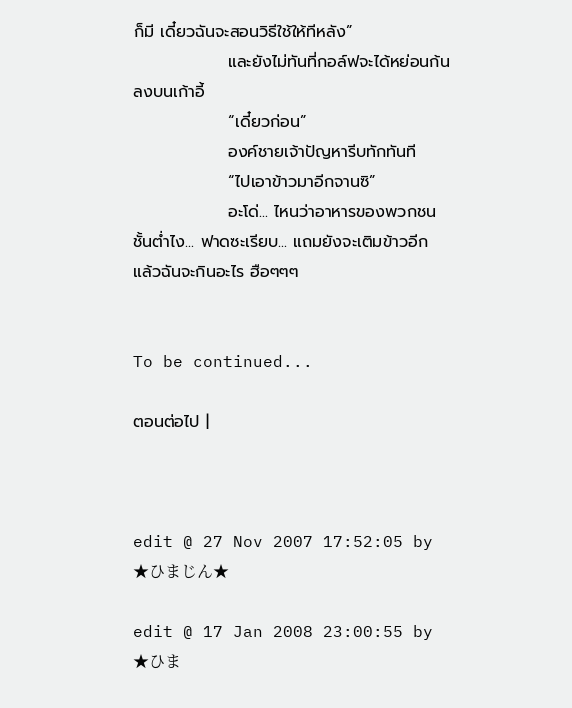ก็มี เดี๋ยวฉันจะสอนวิธีใช้ให้ทีหลัง”
                และยังไม่ทันที่กอล์ฟจะได้หย่อนก้นลงบนเก้าอี้
                “เดี๋ยวก่อน”
                องค์ชายเจ้าปัญหารีบทักทันที
                “ไปเอาข้าวมาอีกจานซิ”
                อะโด่... ไหนว่าอาหารของพวกชนชั้นต่ำไง... ฟาดซะเรียบ... แถมยังจะเติมข้าวอีก แล้วฉันจะกินอะไร ฮือๆๆๆ


To be continued...

ตอนต่อไป |



edit @ 27 Nov 2007 17:52:05 by ★ひまじん★

edit @ 17 Jan 2008 23:00:55 by ★ひま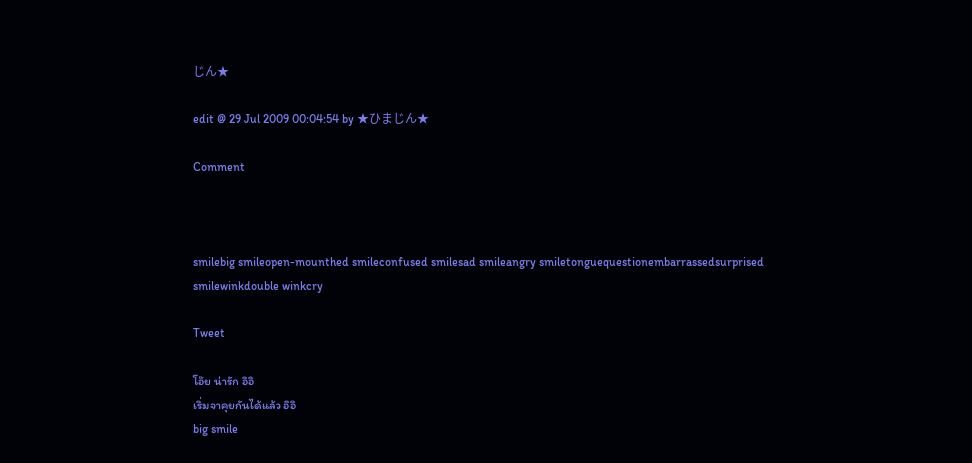じん★

edit @ 29 Jul 2009 00:04:54 by ★ひまじん★

Comment



smilebig smileopen-mounthed smileconfused smilesad smileangry smiletonguequestionembarrassedsurprised smilewinkdouble winkcry

Tweet

โอ๊ย น่ารัก อิอิ
เริ่มจาคุยกันได้แล้ว อิอิ
big smile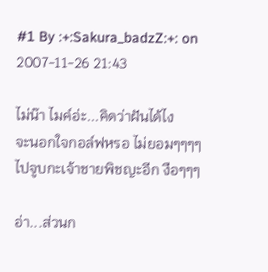#1 By :+:Sakura_badzZ:+: on 2007-11-26 21:43

ไม่น๊า ไมค์อ่ะ...คิดว่าฝันได้ไง
จะนอกใจกอล์ฟหรอ ไม่ยอมๆๆๆๆ
ไปจูบกะเจ้าชายพิชญะอีก งือๆๆๆ

อ่า...ส่วนก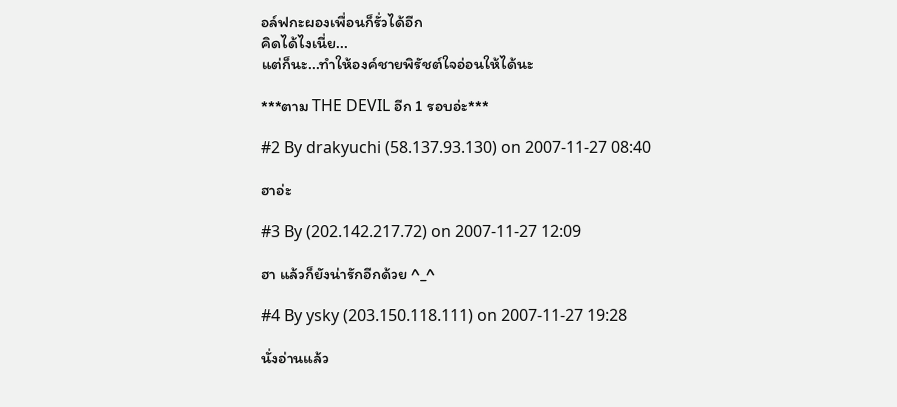อล์ฟกะผองเพื่อนก็รั่วได้อีก
คิดได้ไงเนี่ย...
แต่ก็นะ...ทำให้องค์ชายพิรัชต์ใจอ่อนให้ได้นะ

***ตาม THE DEVIL อีก 1 รอบอ่ะ***

#2 By drakyuchi (58.137.93.130) on 2007-11-27 08:40

ฮาอ่ะ

#3 By (202.142.217.72) on 2007-11-27 12:09

ฮา แล้วก็ยังน่ารักอีกด้วย ^_^

#4 By ysky (203.150.118.111) on 2007-11-27 19:28

นั่งอ่านแล้ว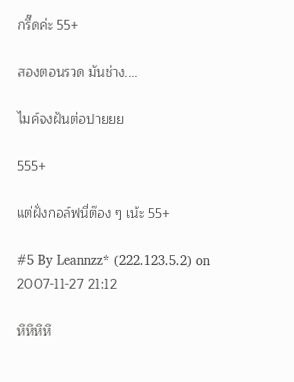กรี๊ดค่ะ 55+

สองตอนรวด มันช่าง....

ไมค์จงฝันต่อปายยย

555+

แต่ฝั่งกอล์ฟนี่ต๊อง ๆ เน้ะ 55+

#5 By Leannzz* (222.123.5.2) on 2007-11-27 21:12

หึหึหึหึ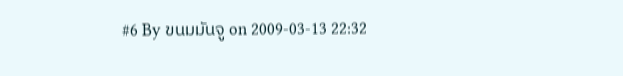#6 By ขนมมันจู on 2009-03-13 22:32